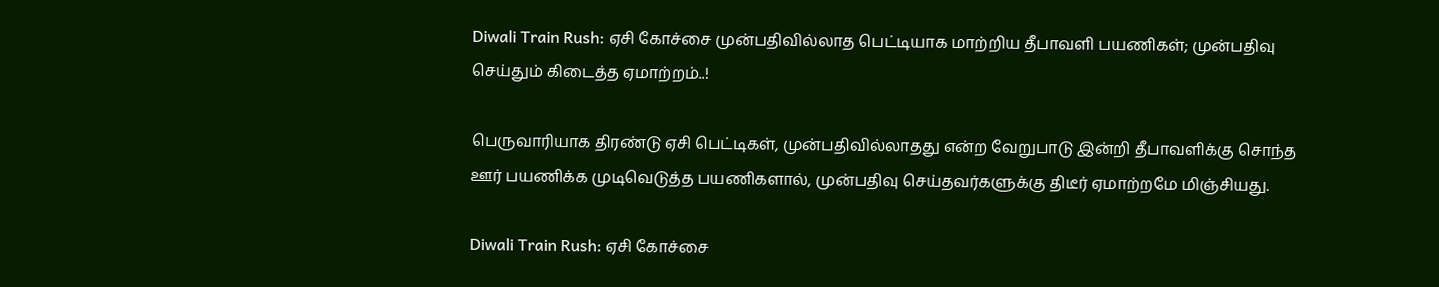Diwali Train Rush: ஏசி கோச்சை முன்பதிவில்லாத பெட்டியாக மாற்றிய தீபாவளி பயணிகள்; முன்பதிவு செய்தும் கிடைத்த ஏமாற்றம்..!

பெருவாரியாக திரண்டு ஏசி பெட்டிகள், முன்பதிவில்லாதது என்ற வேறுபாடு இன்றி தீபாவளிக்கு சொந்த ஊர் பயணிக்க முடிவெடுத்த பயணிகளால், முன்பதிவு செய்தவர்களுக்கு திடீர் ஏமாற்றமே மிஞ்சியது.

Diwali Train Rush: ஏசி கோச்சை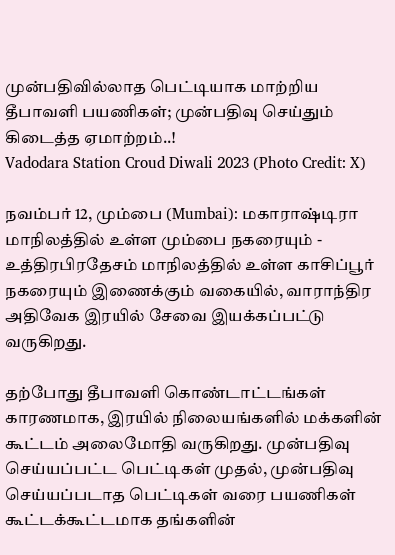முன்பதிவில்லாத பெட்டியாக மாற்றிய தீபாவளி பயணிகள்; முன்பதிவு செய்தும் கிடைத்த ஏமாற்றம்..!
Vadodara Station Croud Diwali 2023 (Photo Credit: X)

நவம்பர் 12, மும்பை (Mumbai): மகாராஷ்டிரா மாநிலத்தில் உள்ள மும்பை நகரையும் - உத்திரபிரதேசம் மாநிலத்தில் உள்ள காசிப்பூர் நகரையும் இணைக்கும் வகையில், வாராந்திர அதிவேக இரயில் சேவை இயக்கப்பட்டு வருகிறது.

தற்போது தீபாவளி கொண்டாட்டங்கள் காரணமாக, இரயில் நிலையங்களில் மக்களின் கூட்டம் அலைமோதி வருகிறது. முன்பதிவு செய்யப்பட்ட பெட்டிகள் முதல், முன்பதிவு செய்யப்படாத பெட்டிகள் வரை பயணிகள் கூட்டக்கூட்டமாக தங்களின்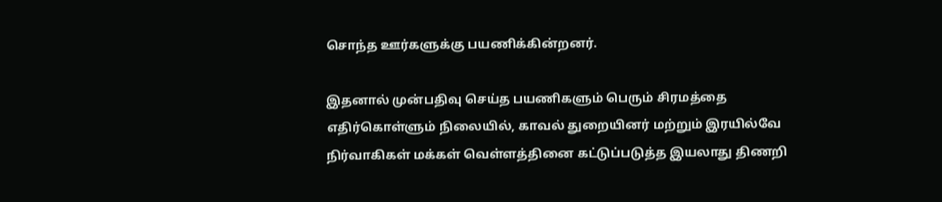சொந்த ஊர்களுக்கு பயணிக்கின்றனர்.

இதனால் முன்பதிவு செய்த பயணிகளும் பெரும் சிரமத்தை எதிர்கொள்ளும் நிலையில், காவல் துறையினர் மற்றும் இரயில்வே நிர்வாகிகள் மக்கள் வெள்ளத்தினை கட்டுப்படுத்த இயலாது திணறி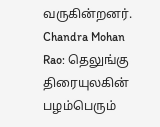வருகின்றனர். Chandra Mohan Rao: தெலுங்கு திரையுலகின் பழம்பெரும்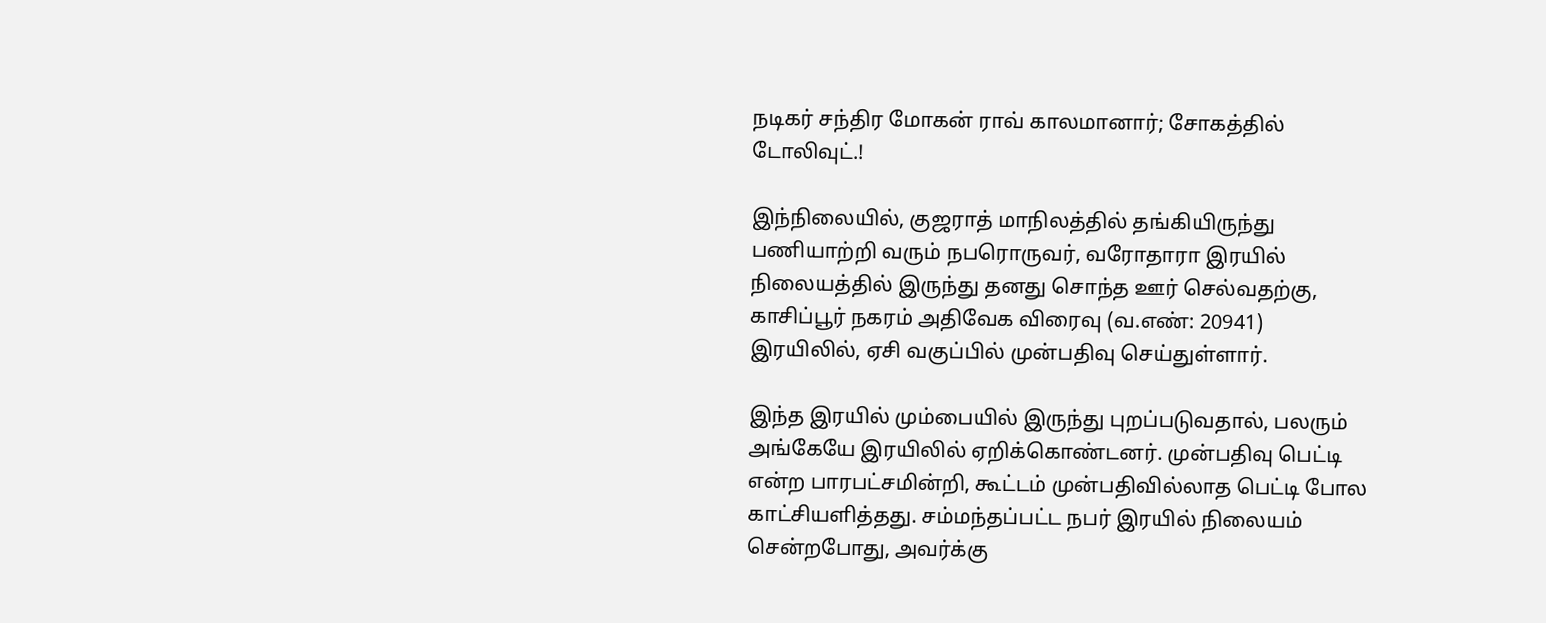நடிகர் சந்திர மோகன் ராவ் காலமானார்; சோகத்தில் டோலிவுட்.!

இந்நிலையில், குஜராத் மாநிலத்தில் தங்கியிருந்து பணியாற்றி வரும் நபரொருவர், வரோதாரா இரயில் நிலையத்தில் இருந்து தனது சொந்த ஊர் செல்வதற்கு, காசிப்பூர் நகரம் அதிவேக விரைவு (வ.எண்: 20941) இரயிலில், ஏசி வகுப்பில் முன்பதிவு செய்துள்ளார்.

இந்த இரயில் மும்பையில் இருந்து புறப்படுவதால், பலரும் அங்கேயே இரயிலில் ஏறிக்கொண்டனர். முன்பதிவு பெட்டி என்ற பாரபட்சமின்றி, கூட்டம் முன்பதிவில்லாத பெட்டி போல காட்சியளித்தது. சம்மந்தப்பட்ட நபர் இரயில் நிலையம் சென்றபோது, அவர்க்கு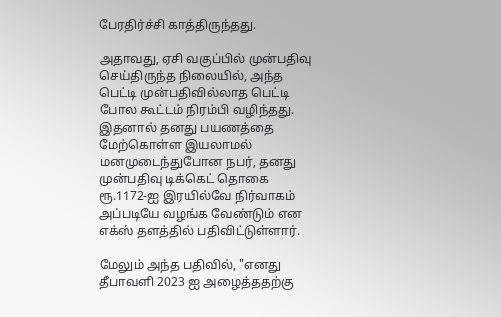பேரதிர்ச்சி காத்திருந்தது.

அதாவது, ஏசி வகுப்பில் முன்பதிவு செய்திருந்த நிலையில், அந்த பெட்டி முன்பதிவில்லாத பெட்டி போல கூட்டம் நிரம்பி வழிந்தது. இதனால் தனது பயணத்தை மேற்கொள்ள இயலாமல் மனமுடைந்துபோன நபர், தனது முன்பதிவு டிக்கெட் தொகை ரூ.1172-ஐ இரயில்வே நிர்வாகம் அப்படியே வழங்க வேண்டும் என எக்ஸ் தளத்தில் பதிவிட்டுள்ளார்.

மேலும் அந்த பதிவில், "எனது தீபாவளி 2023 ஐ அழைத்ததற்கு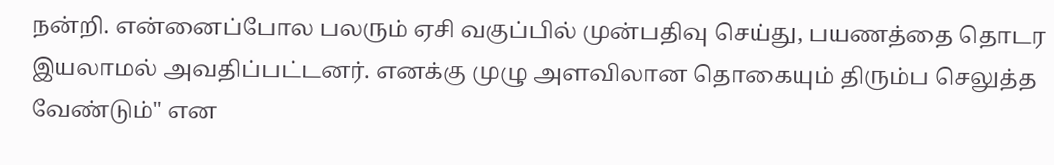நன்றி. என்னைப்போல பலரும் ஏசி வகுப்பில் முன்பதிவு செய்து, பயணத்தை தொடர இயலாமல் அவதிப்பட்டனர். எனக்கு முழு அளவிலான தொகையும் திரும்ப செலுத்த வேண்டும்" என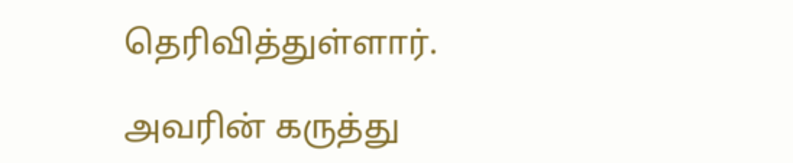தெரிவித்துள்ளார்.

அவரின் கருத்து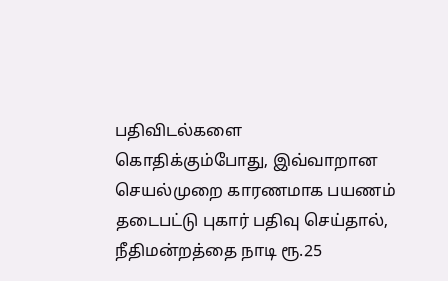பதிவிடல்களை கொதிக்கும்போது, இவ்வாறான செயல்முறை காரணமாக பயணம் தடைபட்டு புகார் பதிவு செய்தால், நீதிமன்றத்தை நாடி ரூ.25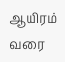ஆயிரம் வரை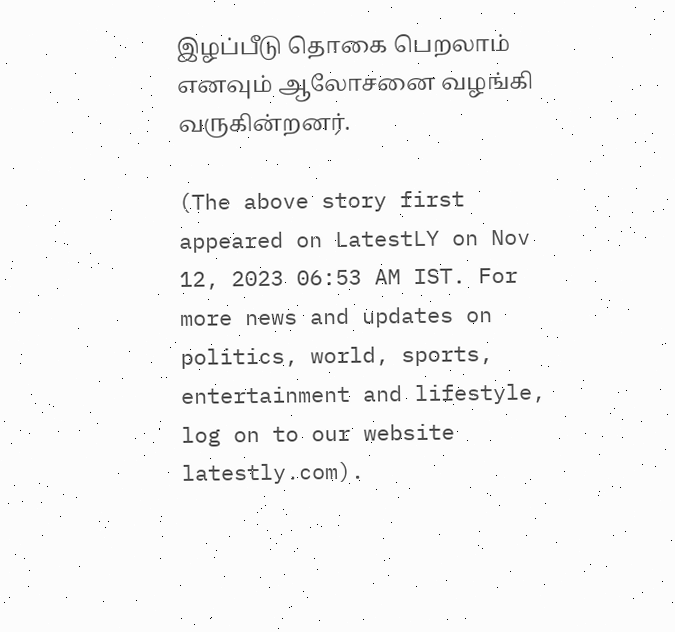இழப்பீடு தொகை பெறலாம் எனவும் ஆலோசனை வழங்கி வருகின்றனர்.

(The above story first appeared on LatestLY on Nov 12, 2023 06:53 AM IST. For more news and updates on politics, world, sports, entertainment and lifestyle, log on to our website latestly.com).